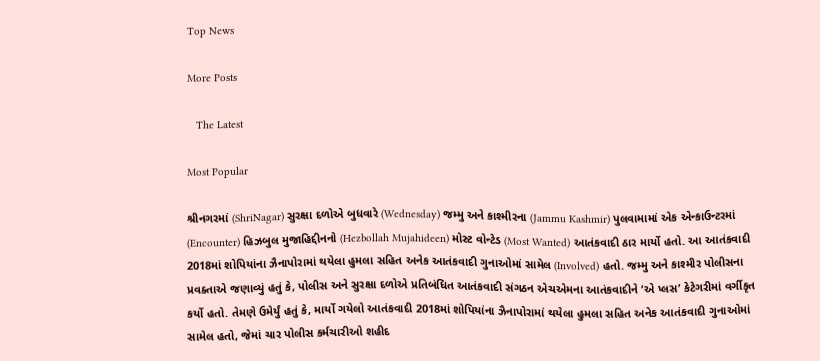Top News

More Posts

   The Latest

Most Popular

શ્રીનગરમાં (ShriNagar) સુરક્ષા દળોએ બુધવારે (Wednesday) જમ્મુ અને કાશ્મીરના (Jammu Kashmir) પુલવામામાં એક એન્કાઉન્ટરમાં (Encounter) હિઝબુલ મુજાહિદ્દીનનો (Hezbollah Mujahideen) મોસ્ટ વોન્ટેડ (Most Wanted) આતંકવાદી ઠાર માર્યો હતો. આ આતંકવાદી 2018માં શોપિયાંના ઝૈનાપોરામાં થયેલા હુમલા સહિત અનેક આતંકવાદી ગુનાઓમાં સામેલ (Involved) હતો. જમ્મુ અને કાશ્મીર પોલીસના પ્રવક્તાએ જણાવ્યું હતું કે, પોલીસ અને સુરક્ષા દળોએ પ્રતિબંધિત આતંકવાદી સંગઠન એચએમના આતંકવાદીને ‘એ પ્લસ’ કેટેગરીમાં વર્ગીકૃત કર્યો હતો. તેમણે ઉમેર્યું હતું કે, માર્યો ગયેલો આતંકવાદી 2018માં શોપિયાંના ઝૈનાપોરામાં થયેલા હુમલા સહિત અનેક આતંકવાદી ગુનાઓમાં સામેલ હતો, જેમાં ચાર પોલીસ કર્મચારીઓ શહીદ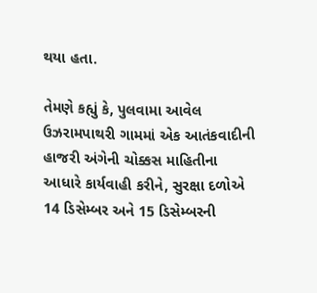થયા હતા.

તેમણે કહ્યું કે, પુલવામા આવેલ ઉઝરામપાથરી ગામમાં એક આતંકવાદીની હાજરી અંગેની ચોક્કસ માહિતીના આધારે કાર્યવાહી કરીને, સુરક્ષા દળોએ 14 ડિસેમ્બર અને 15 ડિસેમ્બરની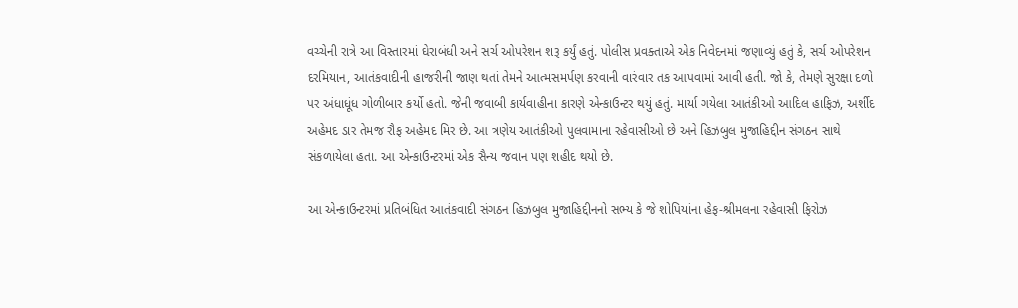વચ્ચેની રાત્રે આ વિસ્તારમાં ઘેરાબંધી અને સર્ચ ઓપરેશન શરૂ કર્યું હતું. પોલીસ પ્રવક્તાએ એક નિવેદનમાં જણાવ્યું હતું કે, સર્ચ ઓપરેશન દરમિયાન, આતંકવાદીની હાજરીની જાણ થતાં તેમને આત્મસમર્પણ કરવાની વારંવાર તક આપવામાં આવી હતી. જો કે, તેમણે સુરક્ષા દળો પર અંધાધૂંધ ગોળીબાર કર્યો હતો. જેની જવાબી કાર્યવાહીના કારણે એન્કાઉન્ટર થયું હતું. માર્યા ગયેલા આતંકીઓ આદિલ હાફિઝ, અર્શીદ અહેમદ ડાર તેમજ રૌફ અહેમદ મિર છે. આ ત્રણેય આતંકીઓ પુલવામાના રહેવાસીઓ છે અને હિઝબુલ મુજાહિદ્દીન સંગઠન સાથે સંકળાયેલા હતા. આ એન્કાઉન્ટરમાં એક સૈન્ય જવાન પણ શહીદ થયો છે.

આ એન્કાઉન્ટરમાં પ્રતિબંધિત આતંકવાદી સંગઠન હિઝબુલ મુજાહિદ્દીનનો સભ્ય કે જે શોપિયાંના હેફ-શ્રીમલના રહેવાસી ફિરોઝ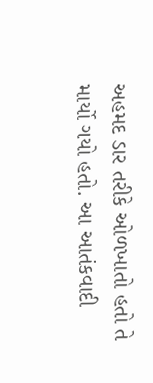અહમદ ડાર તરીકે ઓળખાતો હતો તે માર્યો ગયો હતો. આ આતંકવાદી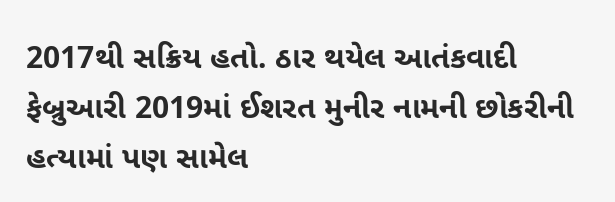2017થી સક્રિય હતો. ઠાર થયેલ આતંકવાદી ફેબ્રુઆરી 2019માં ઈશરત મુનીર નામની છોકરીની હત્યામાં પણ સામેલ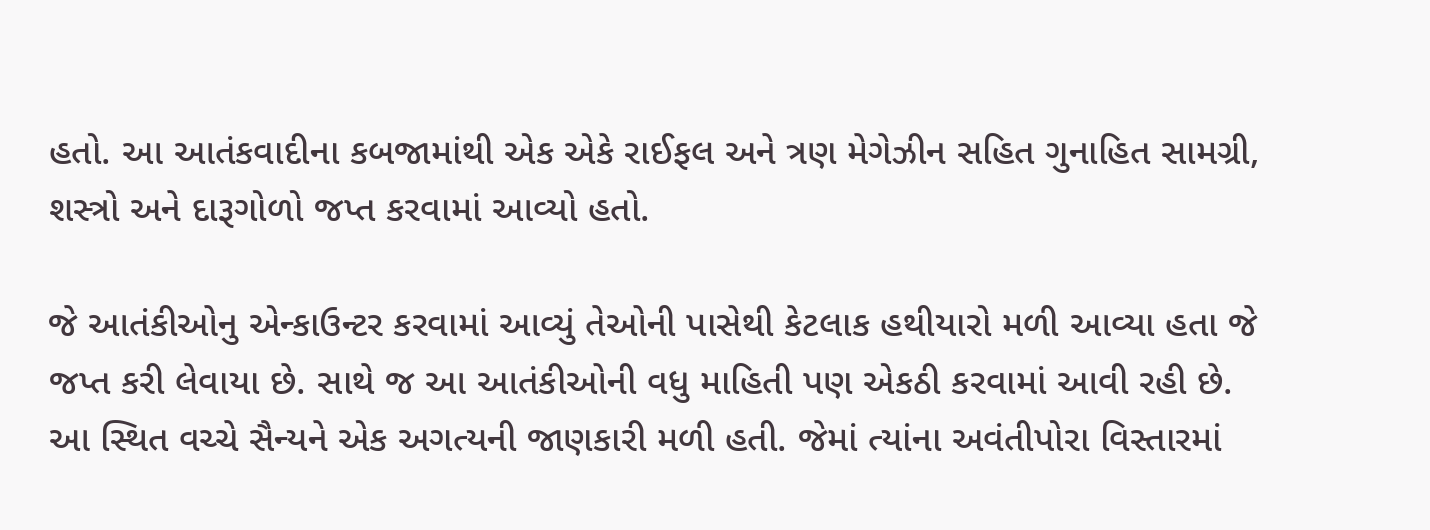હતો. આ આતંકવાદીના કબજામાંથી એક એકે રાઈફલ અને ત્રણ મેગેઝીન સહિત ગુનાહિત સામગ્રી, શસ્ત્રો અને દારૂગોળો જપ્ત કરવામાં આવ્યો હતો.

જે આતંકીઓનુ એન્કાઉન્ટર કરવામાં આવ્યું તેઓની પાસેથી કેટલાક હથીયારો મળી આવ્યા હતા જે જપ્ત કરી લેવાયા છે. સાથે જ આ આતંકીઓની વધુ માહિતી પણ એકઠી કરવામાં આવી રહી છે. આ સ્થિત વચ્ચે સૈન્યને એક અગત્યની જાણકારી મળી હતી. જેમાં ત્યાંના અવંતીપોરા વિસ્તારમાં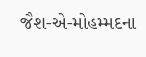જૈશ-એ-મોહમ્મદના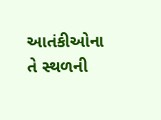આતંકીઓના તે સ્થળની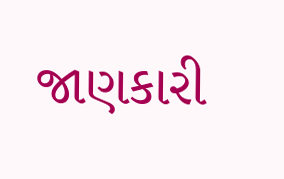જાણકારી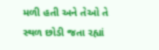મળી હતી અને તેઓ તે સ્થળ છોડી જતા રહ્યાં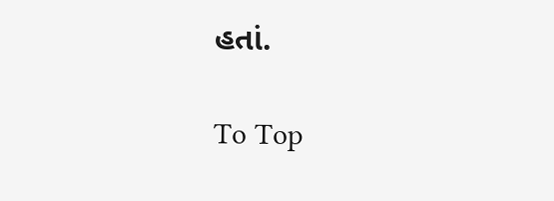હતાં.

To Top